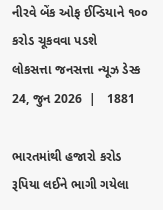નીરવે બેંક ઓફ ઈન્ડિયાને ૧૦૦ કરોડ ચૂકવવા પડશે
લોકસત્તા જનસત્તા ન્યૂઝ ડેસ્ક
24, જુન 2026  |   1881

ભારતમાંથી હજારો કરોડ રૂપિયા લઈને ભાગી ગયેલા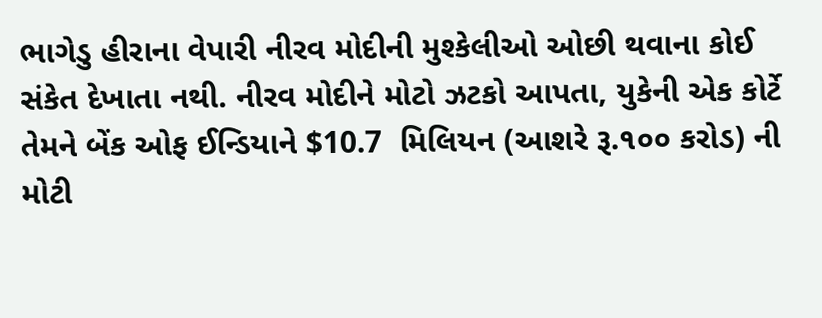ભાગેડુ હીરાના વેપારી નીરવ મોદીની મુશ્કેલીઓ ઓછી થવાના કોઈ સંકેત દેખાતા નથી. નીરવ મોદીને મોટો ઝટકો આપતા, યુકેની એક કોર્ટે તેમને બેંક ઓફ ઈન્ડિયાને $10.7  મિલિયન (આશરે રૂ.૧૦૦ કરોડ) ની મોટી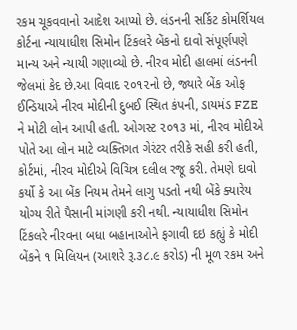રકમ ચૂકવવાનો આદેશ આપ્યો છે. લંડનની સર્કિટ કોમર્શિયલ કોર્ટના ન્યાયાધીશ સિમોન ટિંકલરે બેંકનો દાવો સંપૂર્ણપણે માન્ય અને ન્યાયી ગણાવ્યો છે. નીરવ મોદી હાલમાં લંડનની જેલમાં કેદ છે.આ વિવાદ ૨૦૧૨નો છે, જ્યારે બેંક ઓફ ઈન્ડિયાએ નીરવ મોદીની દુબઈ સ્થિત કંપની, ડાયમંડ FZE ને મોટી લોન આપી હતી. ઓગસ્ટ ૨૦૧૩ માં, નીરવ મોદીએ પોતે આ લોન માટે વ્યક્તિગત ગેરંટર તરીકે સહી કરી હતી, કોર્ટમાં, નીરવ મોદીએ વિચિત્ર દલીલ રજૂ કરી. તેમણે દાવો કર્યો કે આ બેંક નિયમ તેમને લાગુ પડતો નથી બેંકે ક્યારેય યોગ્ય રીતે પૈસાની માંગણી કરી નથી. ન્યાયાધીશ સિમોન ટિંકલરે નીરવના બધા બહાનાઓને ફગાવી દઇ કહ્યું કે મોદી બેંકને ૧ મિલિયન (આશરે રૂ.૩૮.૯ કરોડ) ની મૂળ રકમ અને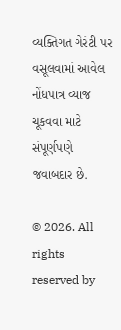વ્યક્તિગત ગેરંટી પર વસૂલવામાં આવેલ નોંધપાત્ર વ્યાજ ચૂકવવા માટે સંપૂર્ણપણે જવાબદાર છે.

© 2026. All rights reserved by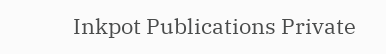Inkpot Publications Private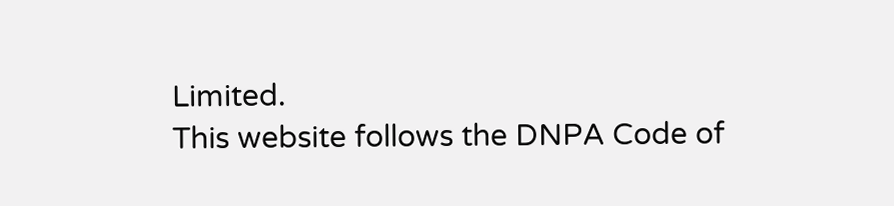Limited.
This website follows the DNPA Code of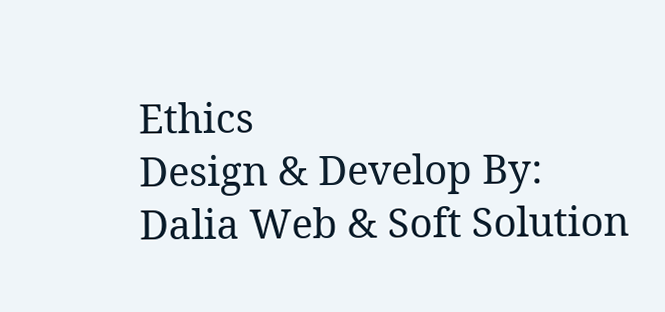Ethics
Design & Develop By:
Dalia Web & Soft Solution